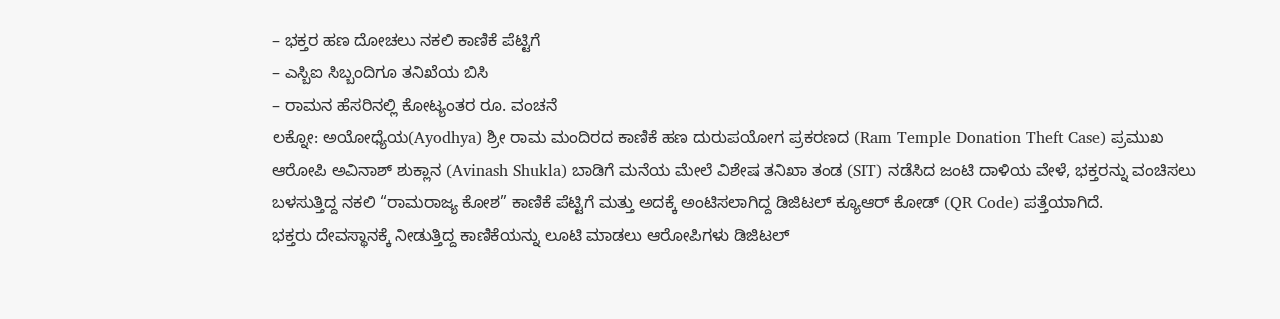– ಭಕ್ತರ ಹಣ ದೋಚಲು ನಕಲಿ ಕಾಣಿಕೆ ಪೆಟ್ಟಿಗೆ
– ಎಸ್ಬಿಐ ಸಿಬ್ಬಂದಿಗೂ ತನಿಖೆಯ ಬಿಸಿ
– ರಾಮನ ಹೆಸರಿನಲ್ಲಿ ಕೋಟ್ಯಂತರ ರೂ. ವಂಚನೆ
ಲಕ್ನೋ: ಅಯೋಧ್ಯೆಯ(Ayodhya) ಶ್ರೀ ರಾಮ ಮಂದಿರದ ಕಾಣಿಕೆ ಹಣ ದುರುಪಯೋಗ ಪ್ರಕರಣದ (Ram Temple Donation Theft Case) ಪ್ರಮುಖ ಆರೋಪಿ ಅವಿನಾಶ್ ಶುಕ್ಲಾನ (Avinash Shukla) ಬಾಡಿಗೆ ಮನೆಯ ಮೇಲೆ ವಿಶೇಷ ತನಿಖಾ ತಂಡ (SIT) ನಡೆಸಿದ ಜಂಟಿ ದಾಳಿಯ ವೇಳೆ, ಭಕ್ತರನ್ನು ವಂಚಿಸಲು ಬಳಸುತ್ತಿದ್ದ ನಕಲಿ “ರಾಮರಾಜ್ಯ ಕೋಶ” ಕಾಣಿಕೆ ಪೆಟ್ಟಿಗೆ ಮತ್ತು ಅದಕ್ಕೆ ಅಂಟಿಸಲಾಗಿದ್ದ ಡಿಜಿಟಲ್ ಕ್ಯೂಆರ್ ಕೋಡ್ (QR Code) ಪತ್ತೆಯಾಗಿದೆ.
ಭಕ್ತರು ದೇವಸ್ಥಾನಕ್ಕೆ ನೀಡುತ್ತಿದ್ದ ಕಾಣಿಕೆಯನ್ನು ಲೂಟಿ ಮಾಡಲು ಆರೋಪಿಗಳು ಡಿಜಿಟಲ್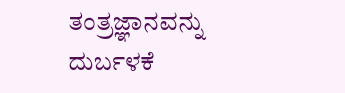ತಂತ್ರಜ್ಞಾನವನ್ನು ದುರ್ಬಳಕೆ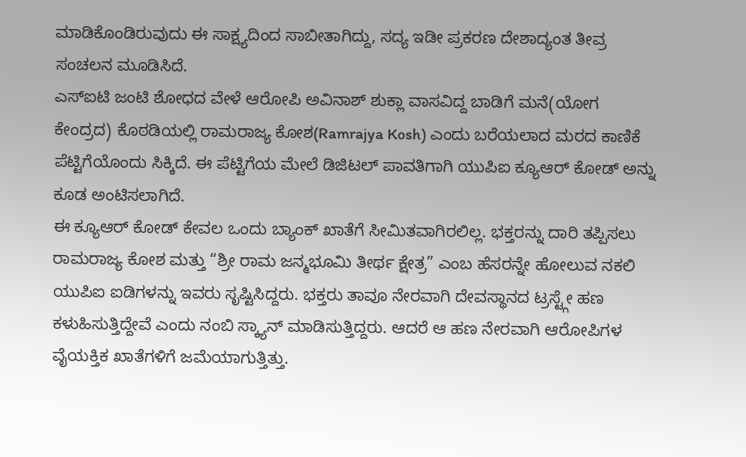ಮಾಡಿಕೊಂಡಿರುವುದು ಈ ಸಾಕ್ಷ್ಯದಿಂದ ಸಾಬೀತಾಗಿದ್ದು, ಸದ್ಯ ಇಡೀ ಪ್ರಕರಣ ದೇಶಾದ್ಯಂತ ತೀವ್ರ ಸಂಚಲನ ಮೂಡಿಸಿದೆ.
ಎಸ್ಐಟಿ ಜಂಟಿ ಶೋಧದ ವೇಳೆ ಆರೋಪಿ ಅವಿನಾಶ್ ಶುಕ್ಲಾ ವಾಸವಿದ್ದ ಬಾಡಿಗೆ ಮನೆ(ಯೋಗ ಕೇಂದ್ರದ) ಕೊಠಡಿಯಲ್ಲಿ ರಾಮರಾಜ್ಯ ಕೋಶ(Ramrajya Kosh) ಎಂದು ಬರೆಯಲಾದ ಮರದ ಕಾಣಿಕೆ ಪೆಟ್ಟಿಗೆಯೊಂದು ಸಿಕ್ಕಿದೆ. ಈ ಪೆಟ್ಟಿಗೆಯ ಮೇಲೆ ಡಿಜಿಟಲ್ ಪಾವತಿಗಾಗಿ ಯುಪಿಐ ಕ್ಯೂಆರ್ ಕೋಡ್ ಅನ್ನು ಕೂಡ ಅಂಟಿಸಲಾಗಿದೆ.
ಈ ಕ್ಯೂಆರ್ ಕೋಡ್ ಕೇವಲ ಒಂದು ಬ್ಯಾಂಕ್ ಖಾತೆಗೆ ಸೀಮಿತವಾಗಿರಲಿಲ್ಲ. ಭಕ್ತರನ್ನು ದಾರಿ ತಪ್ಪಿಸಲು ರಾಮರಾಜ್ಯ ಕೋಶ ಮತ್ತು “ಶ್ರೀ ರಾಮ ಜನ್ಮಭೂಮಿ ತೀರ್ಥ ಕ್ಷೇತ್ರ” ಎಂಬ ಹೆಸರನ್ನೇ ಹೋಲುವ ನಕಲಿ ಯುಪಿಐ ಐಡಿಗಳನ್ನು ಇವರು ಸೃಷ್ಟಿಸಿದ್ದರು. ಭಕ್ತರು ತಾವೂ ನೇರವಾಗಿ ದೇವಸ್ಥಾನದ ಟ್ರಸ್ಟ್ಗೇ ಹಣ ಕಳುಹಿಸುತ್ತಿದ್ದೇವೆ ಎಂದು ನಂಬಿ ಸ್ಕ್ಯಾನ್ ಮಾಡಿಸುತ್ತಿದ್ದರು. ಆದರೆ ಆ ಹಣ ನೇರವಾಗಿ ಆರೋಪಿಗಳ ವೈಯಕ್ತಿಕ ಖಾತೆಗಳಿಗೆ ಜಮೆಯಾಗುತ್ತಿತ್ತು.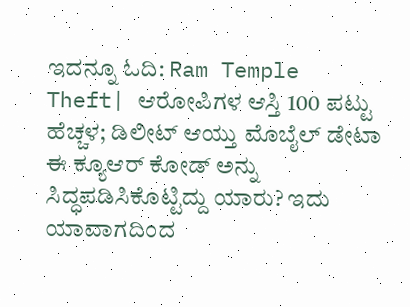ಇದನ್ನೂ ಓದಿ: Ram Temple Theft| ಆರೋಪಿಗಳ ಆಸ್ತಿ 100 ಪಟ್ಟು ಹೆಚ್ಚಳ; ಡಿಲೀಟ್ ಆಯ್ತು ಮೊಬೈಲ್ ಡೇಟಾ
ಈ ಕ್ಯೂಆರ್ ಕೋಡ್ ಅನ್ನು ಸಿದ್ಧಪಡಿಸಿಕೊಟ್ಟಿದ್ದು ಯಾರು? ಇದು ಯಾವಾಗದಿಂದ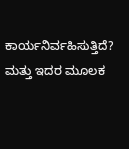ಕಾರ್ಯನಿರ್ವಹಿಸುತ್ತಿದೆ? ಮತ್ತು ಇದರ ಮೂಲಕ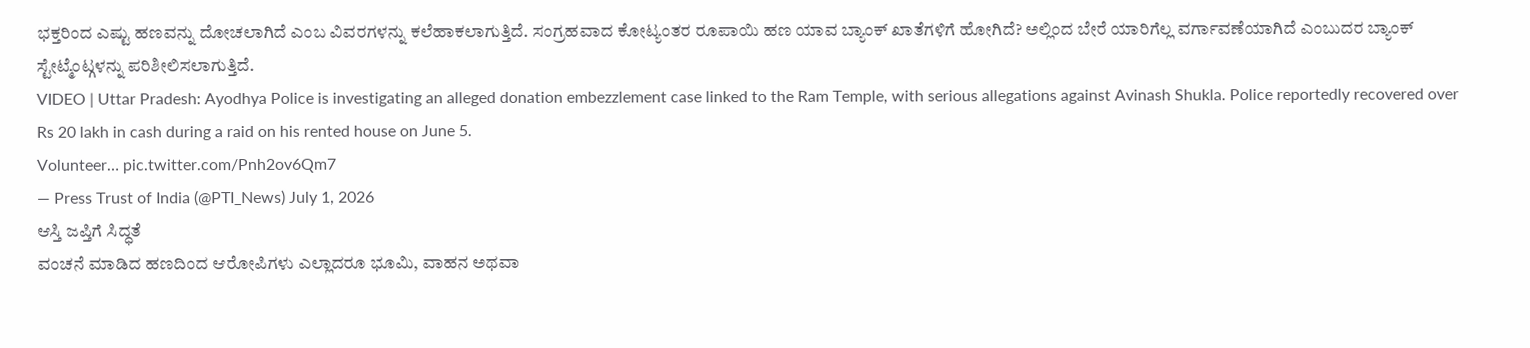ಭಕ್ತರಿಂದ ಎಷ್ಟು ಹಣವನ್ನು ದೋಚಲಾಗಿದೆ ಎಂಬ ವಿವರಗಳನ್ನು ಕಲೆಹಾಕಲಾಗುತ್ತಿದೆ. ಸಂಗ್ರಹವಾದ ಕೋಟ್ಯಂತರ ರೂಪಾಯಿ ಹಣ ಯಾವ ಬ್ಯಾಂಕ್ ಖಾತೆಗಳಿಗೆ ಹೋಗಿದೆ? ಅಲ್ಲಿಂದ ಬೇರೆ ಯಾರಿಗೆಲ್ಲ ವರ್ಗಾವಣೆಯಾಗಿದೆ ಎಂಬುದರ ಬ್ಯಾಂಕ್ ಸ್ಟೇಟ್ಮೆಂಟ್ಗಳನ್ನು ಪರಿಶೀಲಿಸಲಾಗುತ್ತಿದೆ.
VIDEO | Uttar Pradesh: Ayodhya Police is investigating an alleged donation embezzlement case linked to the Ram Temple, with serious allegations against Avinash Shukla. Police reportedly recovered over Rs 20 lakh in cash during a raid on his rented house on June 5.
Volunteer… pic.twitter.com/Pnh2ov6Qm7
— Press Trust of India (@PTI_News) July 1, 2026
ಆಸ್ತಿ ಜಪ್ತಿಗೆ ಸಿದ್ಧತೆ
ವಂಚನೆ ಮಾಡಿದ ಹಣದಿಂದ ಆರೋಪಿಗಳು ಎಲ್ಲಾದರೂ ಭೂಮಿ, ವಾಹನ ಅಥವಾ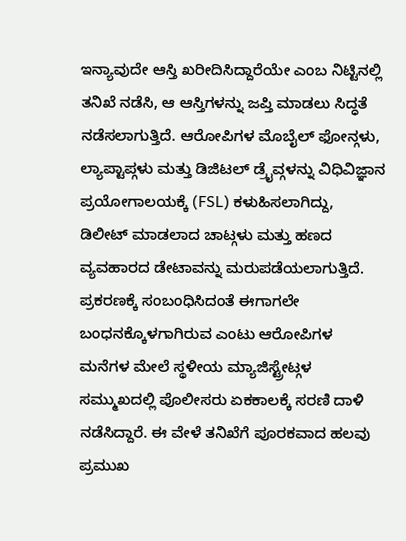ಇನ್ಯಾವುದೇ ಆಸ್ತಿ ಖರೀದಿಸಿದ್ದಾರೆಯೇ ಎಂಬ ನಿಟ್ಟಿನಲ್ಲಿ ತನಿಖೆ ನಡೆಸಿ, ಆ ಆಸ್ತಿಗಳನ್ನು ಜಪ್ತಿ ಮಾಡಲು ಸಿದ್ಧತೆ ನಡೆಸಲಾಗುತ್ತಿದೆ. ಆರೋಪಿಗಳ ಮೊಬೈಲ್ ಫೋನ್ಗಳು, ಲ್ಯಾಪ್ಟಾಪ್ಗಳು ಮತ್ತು ಡಿಜಿಟಲ್ ಡ್ರೈವ್ಗಳನ್ನು ವಿಧಿವಿಜ್ಞಾನ ಪ್ರಯೋಗಾಲಯಕ್ಕೆ (FSL) ಕಳುಹಿಸಲಾಗಿದ್ದು, ಡಿಲೀಟ್ ಮಾಡಲಾದ ಚಾಟ್ಗಳು ಮತ್ತು ಹಣದ ವ್ಯವಹಾರದ ಡೇಟಾವನ್ನು ಮರುಪಡೆಯಲಾಗುತ್ತಿದೆ.
ಪ್ರಕರಣಕ್ಕೆ ಸಂಬಂಧಿಸಿದಂತೆ ಈಗಾಗಲೇ ಬಂಧನಕ್ಕೊಳಗಾಗಿರುವ ಎಂಟು ಆರೋಪಿಗಳ ಮನೆಗಳ ಮೇಲೆ ಸ್ಥಳೀಯ ಮ್ಯಾಜಿಸ್ಟ್ರೇಟ್ಗಳ ಸಮ್ಮುಖದಲ್ಲಿ ಪೊಲೀಸರು ಏಕಕಾಲಕ್ಕೆ ಸರಣಿ ದಾಳಿ ನಡೆಸಿದ್ದಾರೆ. ಈ ವೇಳೆ ತನಿಖೆಗೆ ಪೂರಕವಾದ ಹಲವು ಪ್ರಮುಖ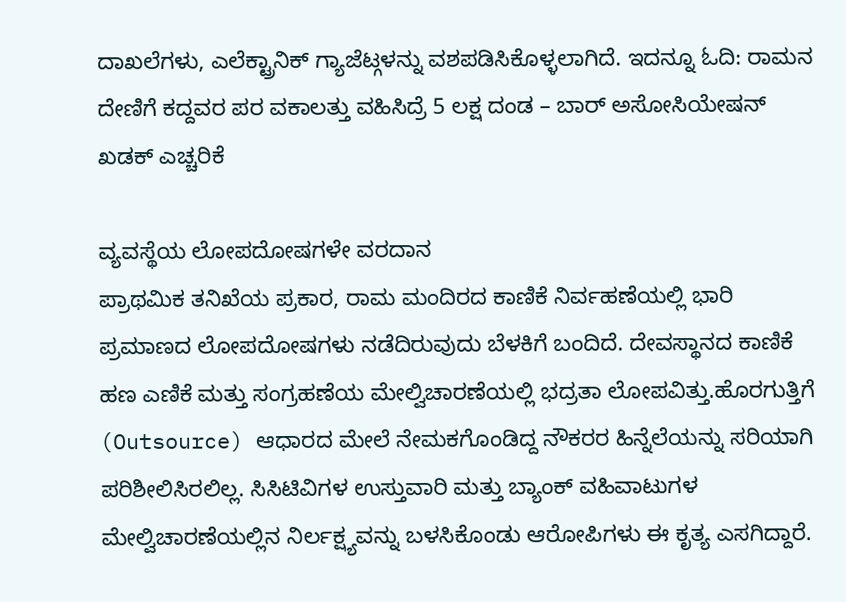ದಾಖಲೆಗಳು, ಎಲೆಕ್ಟ್ರಾನಿಕ್ ಗ್ಯಾಜೆಟ್ಗಳನ್ನು ವಶಪಡಿಸಿಕೊಳ್ಳಲಾಗಿದೆ. ಇದನ್ನೂ ಓದಿ: ರಾಮನ ದೇಣಿಗೆ ಕದ್ದವರ ಪರ ವಕಾಲತ್ತು ವಹಿಸಿದ್ರೆ 5 ಲಕ್ಷ ದಂಡ – ಬಾರ್ ಅಸೋಸಿಯೇಷನ್ ಖಡಕ್ ಎಚ್ಚರಿಕೆ

ವ್ಯವಸ್ಥೆಯ ಲೋಪದೋಷಗಳೇ ವರದಾನ
ಪ್ರಾಥಮಿಕ ತನಿಖೆಯ ಪ್ರಕಾರ, ರಾಮ ಮಂದಿರದ ಕಾಣಿಕೆ ನಿರ್ವಹಣೆಯಲ್ಲಿ ಭಾರಿ ಪ್ರಮಾಣದ ಲೋಪದೋಷಗಳು ನಡೆದಿರುವುದು ಬೆಳಕಿಗೆ ಬಂದಿದೆ. ದೇವಸ್ಥಾನದ ಕಾಣಿಕೆ ಹಣ ಎಣಿಕೆ ಮತ್ತು ಸಂಗ್ರಹಣೆಯ ಮೇಲ್ವಿಚಾರಣೆಯಲ್ಲಿ ಭದ್ರತಾ ಲೋಪವಿತ್ತು.ಹೊರಗುತ್ತಿಗೆ (Outsource) ಆಧಾರದ ಮೇಲೆ ನೇಮಕಗೊಂಡಿದ್ದ ನೌಕರರ ಹಿನ್ನೆಲೆಯನ್ನು ಸರಿಯಾಗಿ ಪರಿಶೀಲಿಸಿರಲಿಲ್ಲ. ಸಿಸಿಟಿವಿಗಳ ಉಸ್ತುವಾರಿ ಮತ್ತು ಬ್ಯಾಂಕ್ ವಹಿವಾಟುಗಳ ಮೇಲ್ವಿಚಾರಣೆಯಲ್ಲಿನ ನಿರ್ಲಕ್ಷ್ಯವನ್ನು ಬಳಸಿಕೊಂಡು ಆರೋಪಿಗಳು ಈ ಕೃತ್ಯ ಎಸಗಿದ್ದಾರೆ.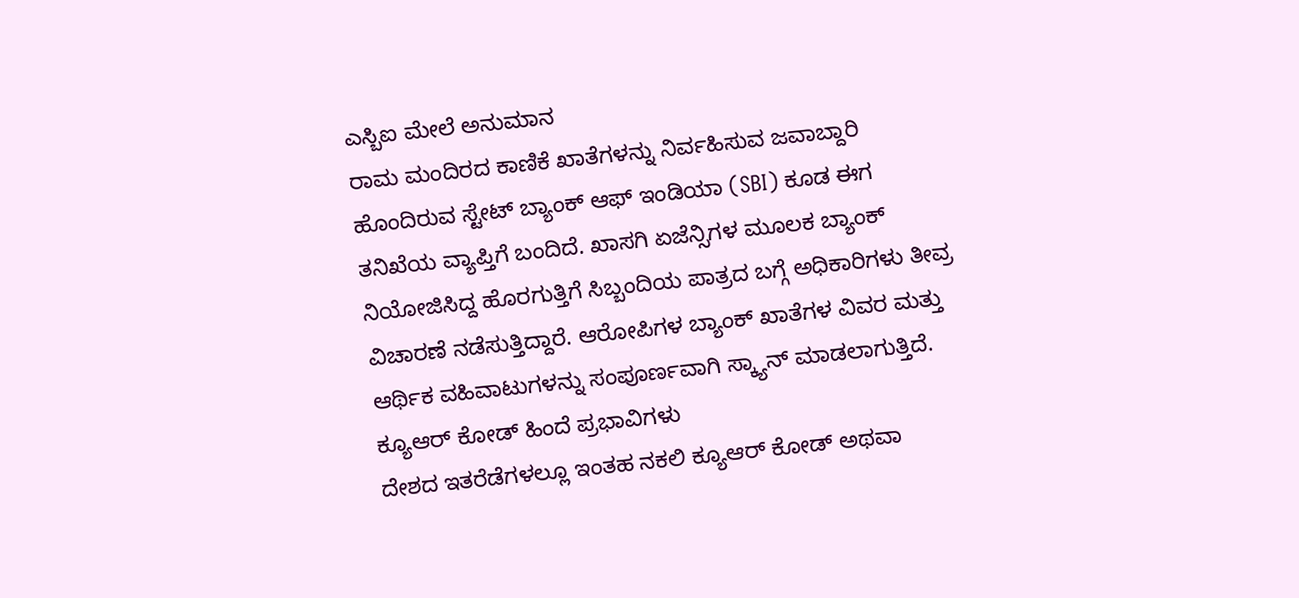ಎಸ್ಬಿಐ ಮೇಲೆ ಅನುಮಾನ
ರಾಮ ಮಂದಿರದ ಕಾಣಿಕೆ ಖಾತೆಗಳನ್ನು ನಿರ್ವಹಿಸುವ ಜವಾಬ್ದಾರಿ ಹೊಂದಿರುವ ಸ್ಟೇಟ್ ಬ್ಯಾಂಕ್ ಆಫ್ ಇಂಡಿಯಾ (SBI) ಕೂಡ ಈಗ ತನಿಖೆಯ ವ್ಯಾಪ್ತಿಗೆ ಬಂದಿದೆ. ಖಾಸಗಿ ಏಜೆನ್ಸಿಗಳ ಮೂಲಕ ಬ್ಯಾಂಕ್ ನಿಯೋಜಿಸಿದ್ದ ಹೊರಗುತ್ತಿಗೆ ಸಿಬ್ಬಂದಿಯ ಪಾತ್ರದ ಬಗ್ಗೆ ಅಧಿಕಾರಿಗಳು ತೀವ್ರ ವಿಚಾರಣೆ ನಡೆಸುತ್ತಿದ್ದಾರೆ. ಆರೋಪಿಗಳ ಬ್ಯಾಂಕ್ ಖಾತೆಗಳ ವಿವರ ಮತ್ತು ಆರ್ಥಿಕ ವಹಿವಾಟುಗಳನ್ನು ಸಂಪೂರ್ಣವಾಗಿ ಸ್ಕ್ಯಾನ್ ಮಾಡಲಾಗುತ್ತಿದೆ.
ಕ್ಯೂಆರ್ ಕೋಡ್ ಹಿಂದೆ ಪ್ರಭಾವಿಗಳು
ದೇಶದ ಇತರೆಡೆಗಳಲ್ಲೂ ಇಂತಹ ನಕಲಿ ಕ್ಯೂಆರ್ ಕೋಡ್ ಅಥವಾ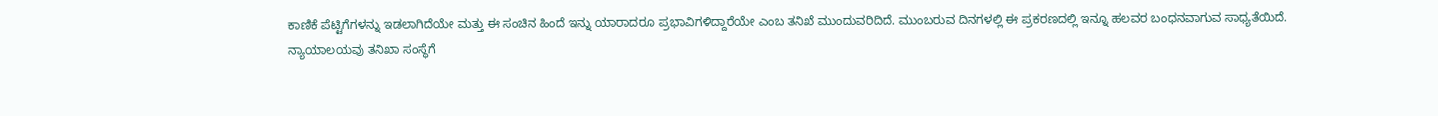ಕಾಣಿಕೆ ಪೆಟ್ಟಿಗೆಗಳನ್ನು ಇಡಲಾಗಿದೆಯೇ ಮತ್ತು ಈ ಸಂಚಿನ ಹಿಂದೆ ಇನ್ನು ಯಾರಾದರೂ ಪ್ರಭಾವಿಗಳಿದ್ದಾರೆಯೇ ಎಂಬ ತನಿಖೆ ಮುಂದುವರಿದಿದೆ. ಮುಂಬರುವ ದಿನಗಳಲ್ಲಿ ಈ ಪ್ರಕರಣದಲ್ಲಿ ಇನ್ನೂ ಹಲವರ ಬಂಧನವಾಗುವ ಸಾಧ್ಯತೆಯಿದೆ.
ನ್ಯಾಯಾಲಯವು ತನಿಖಾ ಸಂಸ್ಥೆಗೆ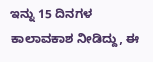ಇನ್ನು 15 ದಿನಗಳ ಕಾಲಾವಕಾಶ ನೀಡಿದ್ದು, ಈ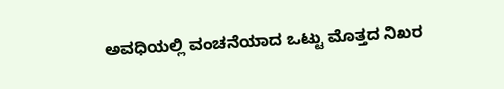ಅವಧಿಯಲ್ಲಿ ವಂಚನೆಯಾದ ಒಟ್ಟು ಮೊತ್ತದ ನಿಖರ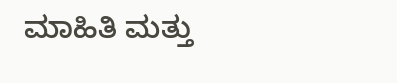ಮಾಹಿತಿ ಮತ್ತು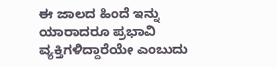ಈ ಜಾಲದ ಹಿಂದೆ ಇನ್ನು ಯಾರಾದರೂ ಪ್ರಭಾವಿ ವ್ಯಕ್ತಿಗಳಿದ್ದಾರೆಯೇ ಎಂಬುದು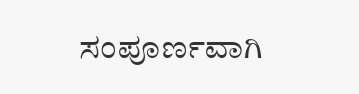ಸಂಪೂರ್ಣವಾಗಿ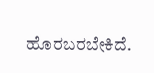ಹೊರಬರಬೇಕಿದೆ.